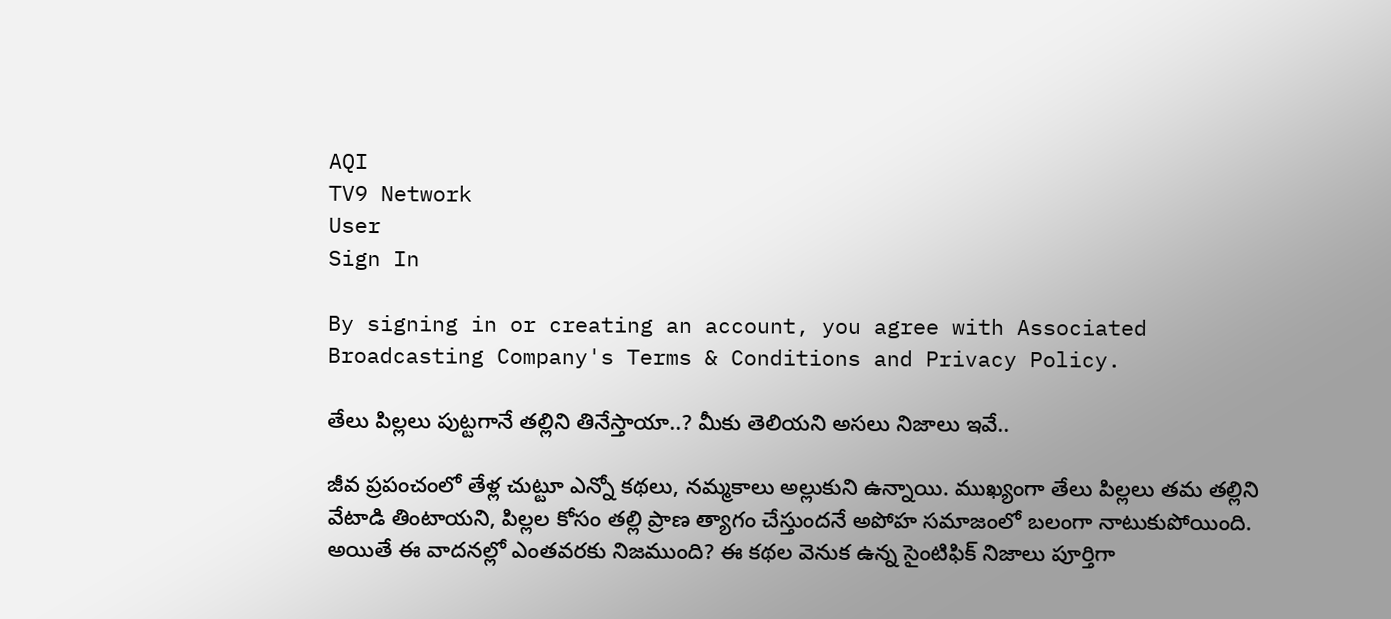AQI
TV9 Network
User
Sign In

By signing in or creating an account, you agree with Associated Broadcasting Company's Terms & Conditions and Privacy Policy.

తేలు పిల్లలు పుట్టగానే తల్లిని తినేస్తాయా..? మీకు తెలియని అసలు నిజాలు ఇవే..

జీవ ప్రపంచంలో తేళ్ల చుట్టూ ఎన్నో కథలు, నమ్మకాలు అల్లుకుని ఉన్నాయి. ముఖ్యంగా తేలు పిల్లలు తమ తల్లిని వేటాడి తింటాయని, పిల్లల కోసం తల్లి ప్రాణ త్యాగం చేస్తుందనే అపోహ సమాజంలో బలంగా నాటుకుపోయింది. అయితే ఈ వాదనల్లో ఎంతవరకు నిజముంది? ఈ కథల వెనుక ఉన్న సైంటిఫిక్ నిజాలు పూర్తిగా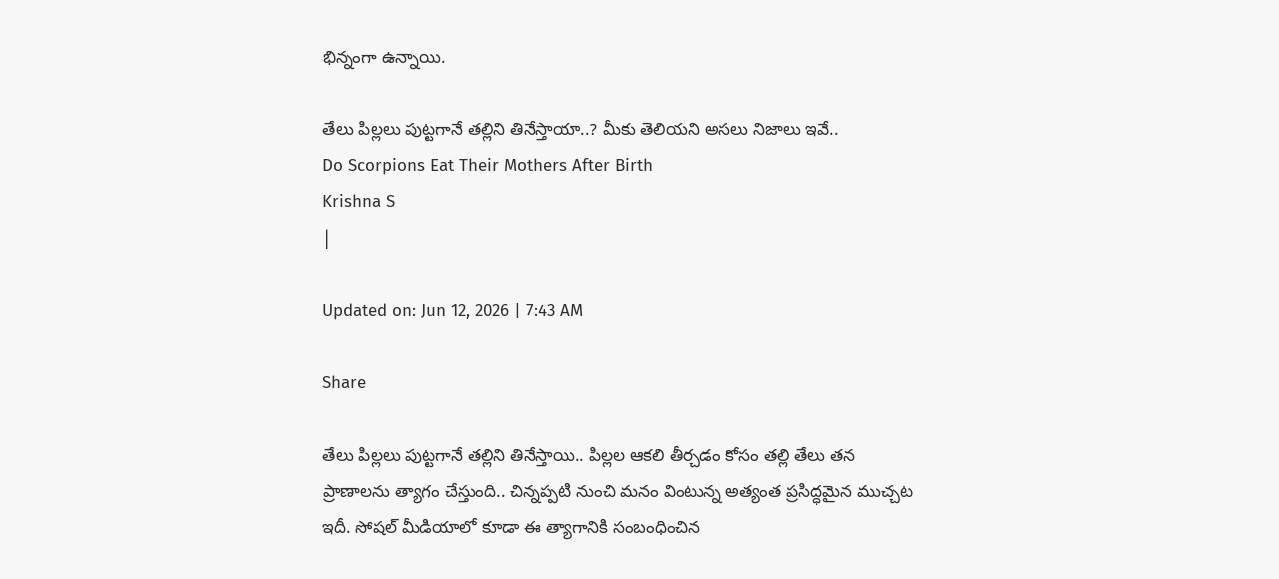భిన్నంగా ఉన్నాయి.

తేలు పిల్లలు పుట్టగానే తల్లిని తినేస్తాయా..? మీకు తెలియని అసలు నిజాలు ఇవే..
Do Scorpions Eat Their Mothers After Birth
Krishna S
|

Updated on: Jun 12, 2026 | 7:43 AM

Share

తేలు పిల్లలు పుట్టగానే తల్లిని తినేస్తాయి.. పిల్లల ఆకలి తీర్చడం కోసం తల్లి తేలు తన ప్రాణాలను త్యాగం చేస్తుంది.. చిన్నప్పటి నుంచి మనం వింటున్న అత్యంత ప్రసిద్ధమైన ముచ్చట ఇదీ. సోషల్ మీడియాలో కూడా ఈ త్యాగానికి సంబంధించిన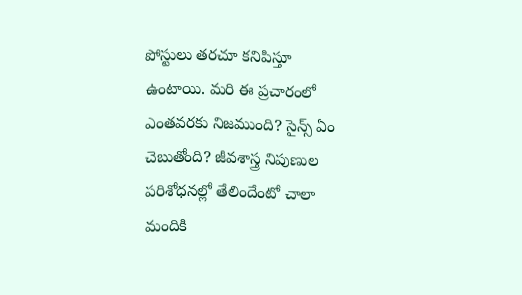పోస్టులు తరచూ కనిపిస్తూ ఉంటాయి. మరి ఈ ప్రచారంలో ఎంతవరకు నిజముంది? సైన్స్ ఏం చెబుతోంది? జీవశాస్త్ర నిపుణుల పరిశోధనల్లో తేలిందేంటో చాలా మందికి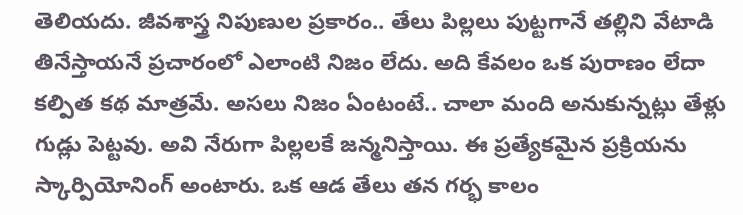తెలియదు. జీవశాస్త్ర నిపుణుల ప్రకారం.. తేలు పిల్లలు పుట్టగానే తల్లిని వేటాడి తినేస్తాయనే ప్రచారంలో ఎలాంటి నిజం లేదు. అది కేవలం ఒక పురాణం లేదా కల్పిత కథ మాత్రమే. అసలు నిజం ఏంటంటే.. చాలా మంది అనుకున్నట్లు తేళ్లు గుడ్లు పెట్టవు. అవి నేరుగా పిల్లలకే జన్మనిస్తాయి. ఈ ప్రత్యేకమైన ప్రక్రియను స్కార్పియోనింగ్ అంటారు. ఒక ఆడ తేలు తన గర్భ కాలం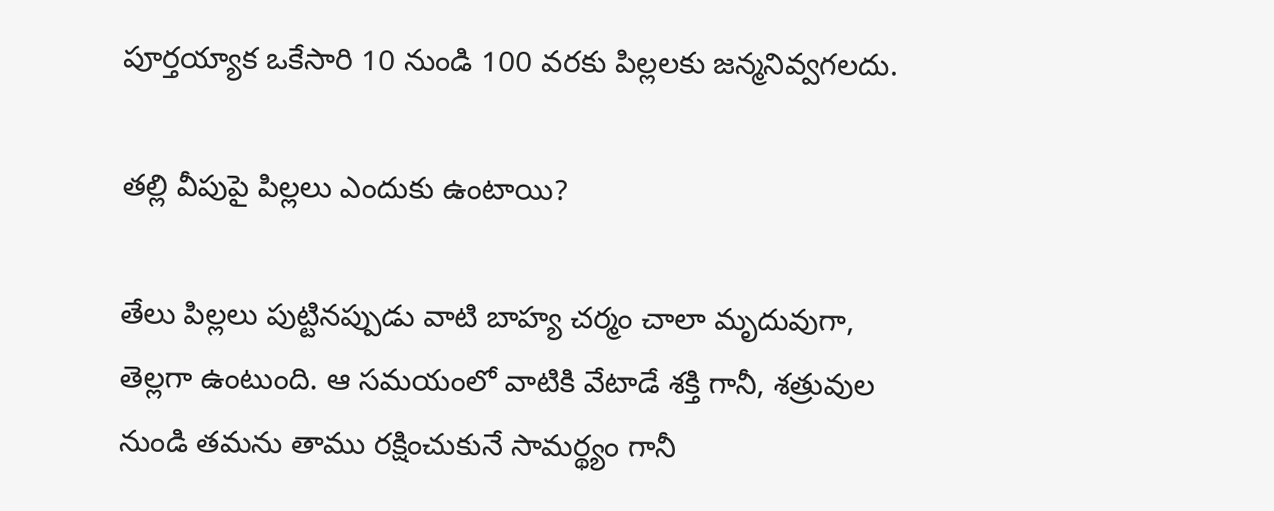పూర్తయ్యాక ఒకేసారి 10 నుండి 100 వరకు పిల్లలకు జన్మనివ్వగలదు.

తల్లి వీపుపై పిల్లలు ఎందుకు ఉంటాయి?

తేలు పిల్లలు పుట్టినప్పుడు వాటి బాహ్య చర్మం చాలా మృదువుగా, తెల్లగా ఉంటుంది. ఆ సమయంలో వాటికి వేటాడే శక్తి గానీ, శత్రువుల నుండి తమను తాము రక్షించుకునే సామర్థ్యం గానీ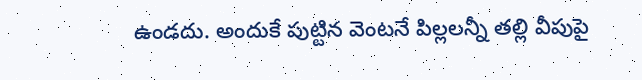ఉండదు. అందుకే పుట్టిన వెంటనే పిల్లలన్నీ తల్లి వీపుపై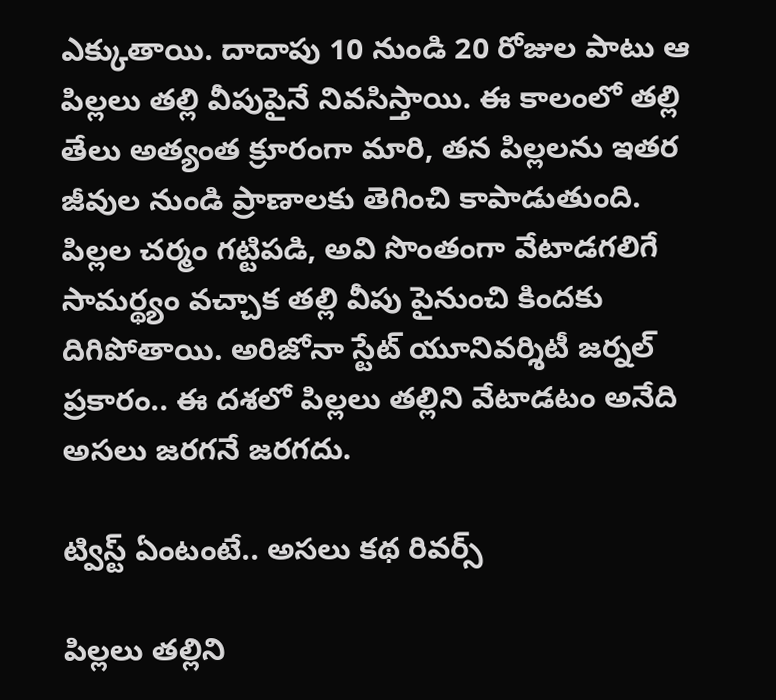ఎక్కుతాయి. దాదాపు 10 నుండి 20 రోజుల పాటు ఆ పిల్లలు తల్లి వీపుపైనే నివసిస్తాయి. ఈ కాలంలో తల్లి తేలు అత్యంత క్రూరంగా మారి, తన పిల్లలను ఇతర జీవుల నుండి ప్రాణాలకు తెగించి కాపాడుతుంది. పిల్లల చర్మం గట్టిపడి, అవి సొంతంగా వేటాడగలిగే సామర్థ్యం వచ్చాక తల్లి వీపు పైనుంచి కిందకు దిగిపోతాయి. అరిజోనా స్టేట్ యూనివర్శిటీ జర్నల్ ప్రకారం.. ఈ దశలో పిల్లలు తల్లిని వేటాడటం అనేది అసలు జరగనే జరగదు.

ట్విస్ట్ ఏంటంటే.. అసలు కథ రివర్స్

పిల్లలు తల్లిని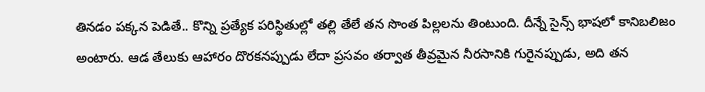తినడం పక్కన పెడితే.. కొన్ని ప్రత్యేక పరిస్థితుల్లో తల్లి తేలే తన సొంత పిల్లలను తింటుంది. దీన్నే సైన్స్ భాషలో కానిబలిజం అంటారు. ఆడ తేలుకు ఆహారం దొరకనప్పుడు లేదా ప్రసవం తర్వాత తీవ్రమైన నీరసానికి గురైనప్పుడు, అది తన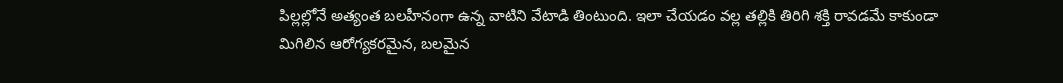పిల్లల్లోనే అత్యంత బలహీనంగా ఉన్న వాటిని వేటాడి తింటుంది. ఇలా చేయడం వల్ల తల్లికి తిరిగి శక్తి రావడమే కాకుండా మిగిలిన ఆరోగ్యకరమైన, బలమైన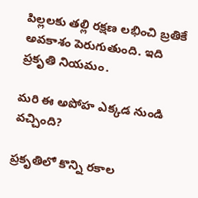పిల్లలకు తల్లి రక్షణ లభించి బ్రతికే అవకాశం పెరుగుతుంది. ఇది ప్రకృతి నియమం.

మరి ఈ అపోహ ఎక్కడ నుండి వచ్చింది?

ప్రకృతిలో కొన్ని రకాల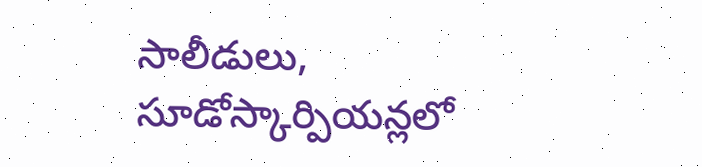సాలీడులు, సూడోస్కార్పియన్లలో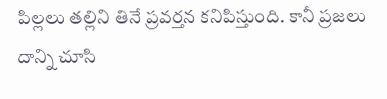పిల్లలు తల్లిని తినే ప్రవర్తన కనిపిస్తుంది. కానీ ప్రజలు దాన్ని చూసి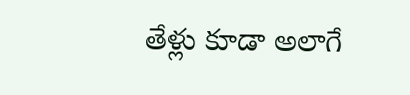తేళ్లు కూడా అలాగే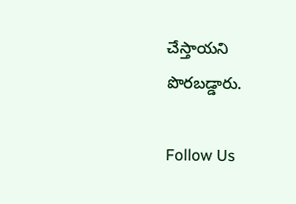చేస్తాయని పొరబడ్డారు.

Follow Us